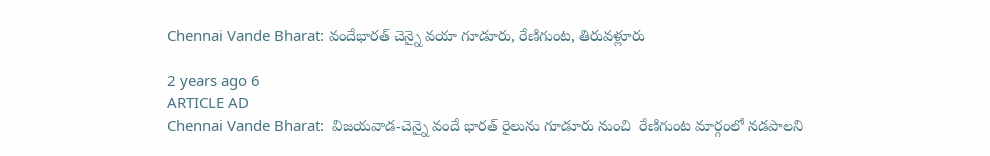Chennai Vande Bharat: వందేభారత్‌ చెన్నై వయా గూడూరు, రేణిగుంట, తిరువళ్లూరు

2 years ago 6
ARTICLE AD
Chennai Vande Bharat:  విజయవాడ-చెన్నై వందే భారత్‌ రైలును గూడూరు నుంచి  రేణిగుంట మార్గంలో నడపాలని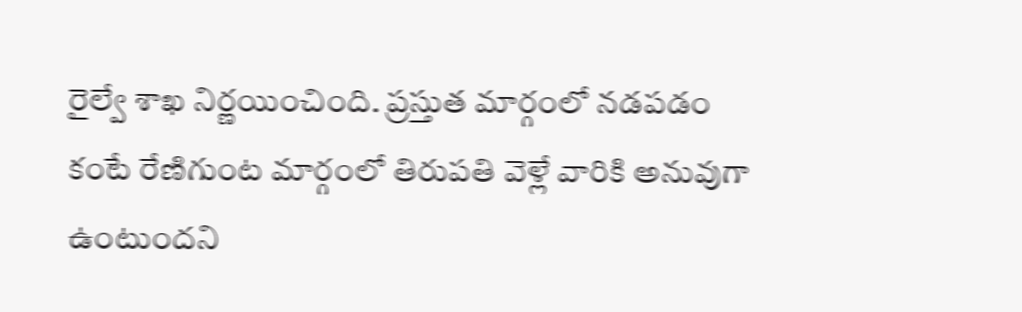రైల్వే శాఖ నిర్ణయించింది. ప్రస్తుత మార్గంలో నడపడం కంటే రేణిగుంట మార్గంలో తిరుపతి వెళ్లే వారికి అనువుగా ఉంటుందని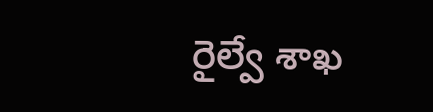రైల్వే శాఖ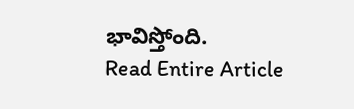భావిస్తోంది.
Read Entire Article